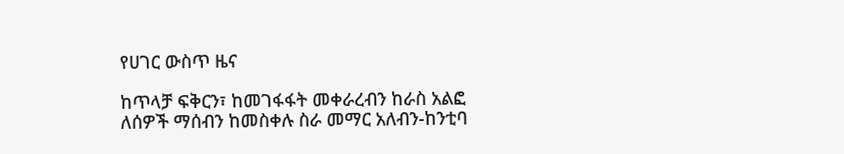የሀገር ውስጥ ዜና

ከጥላቻ ፍቅርን፣ ከመገፋፋት መቀራረብን ከራስ አልፎ ለሰዎች ማሰብን ከመስቀሉ ስራ መማር አለብን-ከንቲባ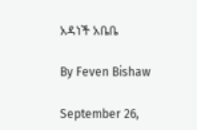አዳነች አቤቤ

By Feven Bishaw

September 26,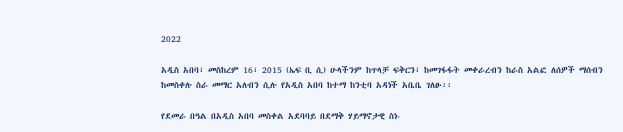2022

አዲስ አበባ፣ መስከረም 16፣ 2015 (ኤፍ ቢ ሲ) ሁላችንም ከጥላቻ ፍቅርን፣ ከመገፋፋት መቀራረብን ከራስ አልፎ ለሰዎች ማሰብን ከመስቀሉ ስራ መማር አለብን ሲሉ የአዲስ አበባ ከተማ ከንቲባ አዳነች አቤቤ ገለፁ፡፡

የደመራ በዓል በአዲስ አበባ መስቀል አደባባይ በደማቅ ሃይማኖታዊ ስነ-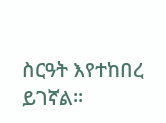ስርዓት እየተከበረ ይገኛል፡፡